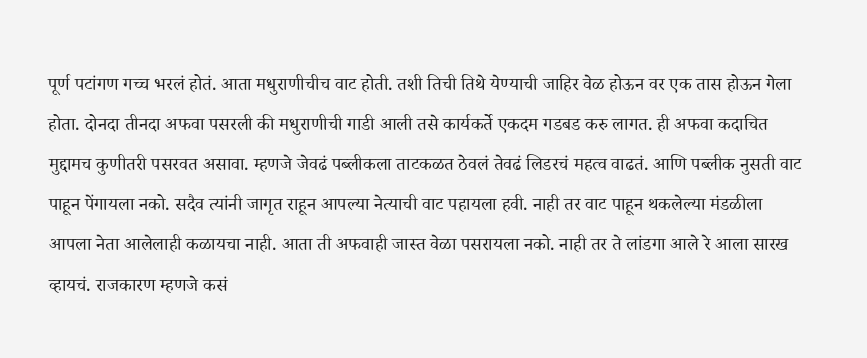पूर्ण पटांगण गच्च भरलं होतं. आता मधुराणीचीच वाट होती. तशी तिची तिथे येण्याची जाहिर वेळ होऊन वर एक तास होऊन गेला होता. दोनदा तीनदा अफवा पसरली की मधुराणीची गाडी आली तसे कार्यकर्ते एकदम गडबड करु लागत. ही अफवा कदाचित मुद्दामच कुणीतरी पसरवत असावा. म्हणजे जेवढं पब्लीकला ताटकळत ठेवलं तेवढं लिडरचं महत्व वाढतं. आणि पब्लीक नुसती वाट पाहून पेंगायला नको. सदैव त्यांनी जागृत राहून आपल्या नेत्याची वाट पहायला हवी. नाही तर वाट पाहून थकलेल्या मंडळीला आपला नेता आलेलाही कळायचा नाही. आता ती अफवाही जास्त वेळा पसरायला नको. नाही तर ते लांडगा आले रे आला सारख व्हायचं. राजकारण म्हणजे कसं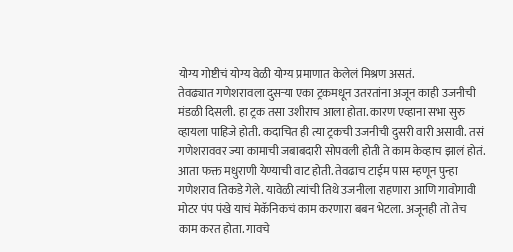योग्य गोष्टीचं योग्य वेळी योग्य प्रमाणात केलेलं मिश्रण असतं.
तेवढ्यात गणेशरावला दुसऱ्या एका ट्रकमधून उतरतांना अजून काही उजनीची मंडळी दिसली. हा ट्रक तसा उशीराच आला होता. कारण एव्हाना सभा सुरु व्हायला पाहिजे होती. कदाचित ही त्या ट्रकची उजनीची दुसरी वारी असावी. तसं गणेशराववर ज्या कामाची जबाबदारी सोपवली होती ते काम केव्हाच झालं होतं. आता फक्त मधुराणी येण्याची वाट होती. तेवढाच टाईम पास म्हणून पुन्हा गणेशराव तिकडे गेले. यावेळी त्यांची तिथे उजनीला राहणारा आणि गावोगावी मोटर पंप पंखे याचं मेकॅनिकचं काम करणारा बबन भेटला. अजूनही तो तेच काम करत होता. गावचे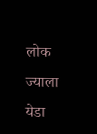लोक ज्याला येडा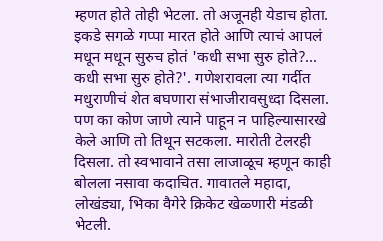म्हणत होते तोही भेटला. तो अजूनही येडाच होता. इकडे सगळे गप्पा मारत होते आणि त्याचं आपलं मधून मधून सुरुच होतं 'कधी सभा सुरु होते?... कधी सभा सुरु होते?'. गणेशरावला त्या गर्दीत मधुराणीचं शेत बघणारा संभाजीरावसुध्दा दिसला. पण का कोण जाणे त्याने पाहून न पाहिल्यासारखे केले आणि तो तिथून सटकला. मारोती टेलरही दिसला. तो स्वभावाने तसा लाजाळूच म्हणून काही बोलला नसावा कदाचित. गावातले महादा, लोखंड्या, भिका वैगेरे क्रिकेट खेळ्णारी मंडळी भेटली.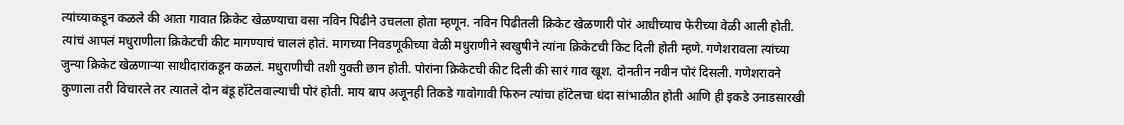त्यांच्याकडून कळले की आता गावात क्रिकेट खेळण्याचा वसा नविन पिढीने उचलला होता म्हणून. नविन पिढीतली क्रिकेट खेळणारी पोरं आधीच्याच फेरीच्या वेळी आली होती. त्यांचं आपलं मधुराणीला क्रिकेटची कीट मागण्याचं चाललं होतं. मागच्या निवडणूकीच्या वेळी मधुराणीने स्वखुषीने त्यांना क्रिकेटची किट दिली होती म्हणे. गणेशरावला त्यांच्या जुन्या क्रिकेट खेळणाऱ्या साथीदारांकडून कळलं. मधुराणीची तशी युक्ती छान होती. पोरांना क्रिकेटची कीट दिली की सारं गाव खूश. दोनतीन नवीन पोरं दिसली. गणेशरावने कुणाला तरी विचारले तर त्यातले दोन बंडू हॉटेलवाल्याची पोरं होती. माय बाप अजूनही तिकडे गावोगावी फिरुन त्यांचा हॉटेलचा धंदा सांभाळीत होती आणि ही इकडे उनाडसारखी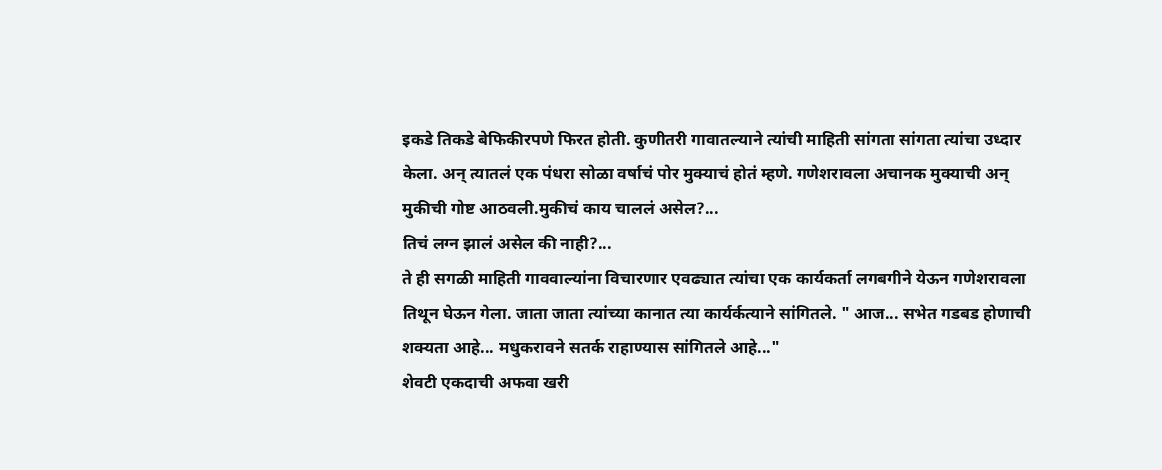इकडे तिकडे बेफिकीरपणे फिरत होती. कुणीतरी गावातल्याने त्यांची माहिती सांगता सांगता त्यांचा उध्दार केला. अन् त्यातलं एक पंधरा सोळा वर्षाचं पोर मुक्याचं होतं म्हणे. गणेशरावला अचानक मुक्याची अन् मुकीची गोष्ट आठवली.मुकीचं काय चाललं असेल?...
तिचं लग्न झालं असेल की नाही?...
ते ही सगळी माहिती गाववाल्यांना विचारणार एवढ्यात त्यांचा एक कार्यकर्ता लगबगीने येऊन गणेशरावला तिथून घेऊन गेला. जाता जाता त्यांच्या कानात त्या कार्यर्कत्याने सांगितले. " आज... सभेत गडबड होणाची शक्यता आहे... मधुकरावने सतर्क राहाण्यास सांगितले आहे..."
शेवटी एकदाची अफवा खरी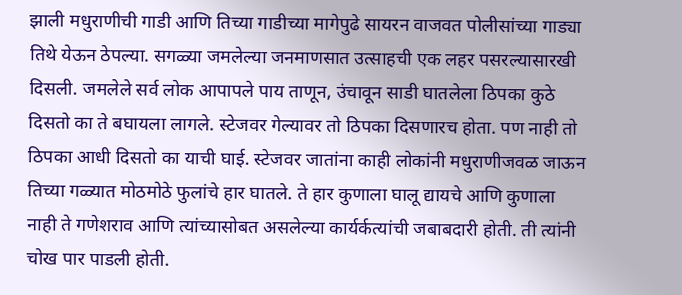झाली मधुराणीची गाडी आणि तिच्या गाडीच्या मागेपुढे सायरन वाजवत पोलीसांच्या गाड्या तिथे येऊन ठेपल्या. सगळ्या जमलेल्या जनमाणसात उत्साहची एक लहर पसरल्यासारखी दिसली. जमलेले सर्व लोक आपापले पाय ताणून, उंचावून साडी घातलेला ठिपका कुठे दिसतो का ते बघायला लागले. स्टेजवर गेल्यावर तो ठिपका दिसणारच होता. पण नाही तो ठिपका आधी दिसतो का याची घाई. स्टेजवर जातांना काही लोकांनी मधुराणीजवळ जाऊन तिच्या गळ्यात मोठमोठे फुलांचे हार घातले. ते हार कुणाला घालू द्यायचे आणि कुणाला नाही ते गणेशराव आणि त्यांच्यासोबत असलेल्या कार्यर्कत्यांची जबाबदारी होती. ती त्यांनी चोख पार पाडली होती.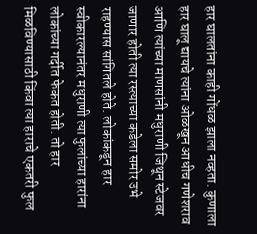हार घालतांना काही गोंधळ झाला नव्हता. कुणाला हार घालू द्यायचे त्यांना ओळखून आधीच गणेशराव आणि त्यांच्या माणसांनी मधुराणी जिथून स्टेजवर जाणार होती त्या रस्त्याच्या कडेला समोर उभे राहण्यास सांगितले होते. लोकांकडून हार स्वीकारल्यानंतर मधुराणी त्या फुलांच्या हारांना लोकांच्या गर्दीत फेकत होती. तो हार मिळविण्यासाठी किंवा त्या हाराचे एकतरी फुल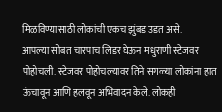मिळविण्यासाठी लोकांची एकच झुंबड उडत असे.
आपल्या सोबत चारपाच लिडर घेऊन मधुराणी स्टेजवर पोहोचली. स्टेजवर पोहोचल्यावर तिने सगळ्या लोकांना हात ऊंचावून आणि हलवून अभिवादन केले. लोकही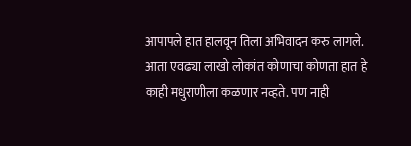आपापले हात हालवून तिला अभिवादन करु लागले. आता एवढ्या लाखो लोकांत कोणाचा कोणता हात हे काही मधुराणीला कळणार नव्हते. पण नाही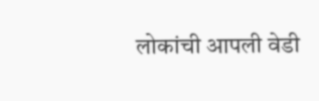लोकांची आपली वेडी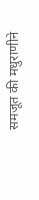समजूत की मधुराणीने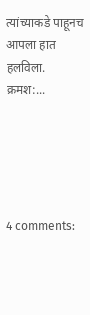त्यांच्याकडे पाहूनच आपला हात हलविला.
क्रमश:...





4 comments: